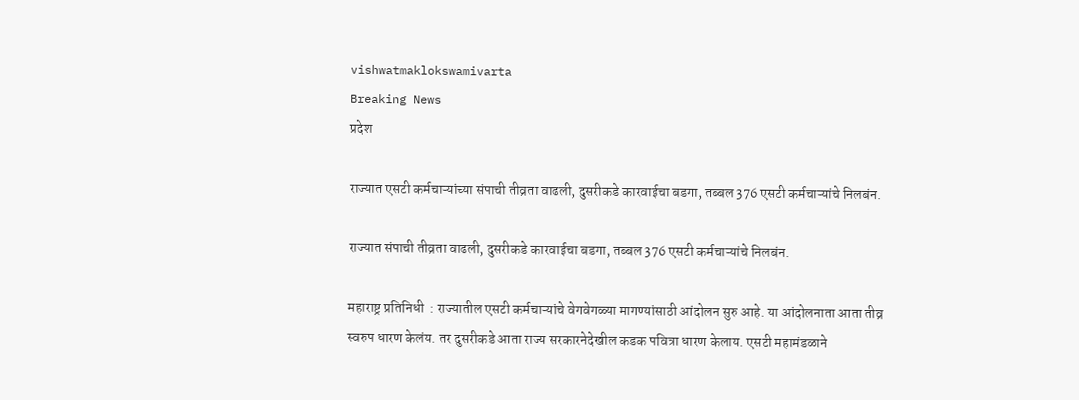vishwatmaklokswamivarta
Breaking News
प्रदेश

राज्यात एसटी कर्मचाऱ्यांच्या संपाची तीव्रता वाढली, दुसरीकडे कारवाईचा बडगा, तब्बल 376 एसटी कर्मचाऱ्यांचे निलबंन.

राज्यात संपाची तीव्रता वाढली, दुसरीकडे कारवाईचा बडगा, तब्बल 376 एसटी कर्मचाऱ्यांचे निलबंन.

महाराष्ट्र प्रतिनिधी  : राज्यातील एसटी कर्मचाऱ्यांचे वेगवेगळ्या मागण्यांसाठी आंदोलन सुरु आहे. या आंदोलनाता आता तीव्र स्वरुप धारण केलंय. तर दुसरीकडे आता राज्य सरकारनेदेखील कडक पवित्रा धारण केलाय. एसटी महामंडळाने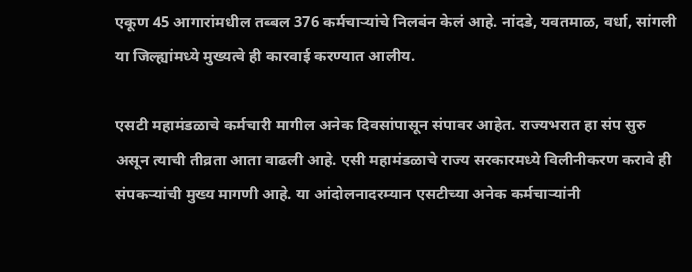एकूण 45 आगारांमधील तब्बल 376 कर्मचाऱ्यांचे निलबंन केलं आहे. नांदडे, यवतमाळ, वर्धा, सांगली या जिल्ह्यांमध्ये मुख्यत्वे ही कारवाई करण्यात आलीय.

एसटी महामंडळाचे कर्मचारी मागील अनेक दिवसांपासून संपावर आहेत. राज्यभरात हा संप सुरु असून त्याची तीव्रता आता वाढली आहे. एसी महामंडळाचे राज्य सरकारमध्ये विलीनीकरण करावे ही संपकऱ्यांची मुख्य मागणी आहे. या आंदोलनादरम्यान एसटीच्या अनेक कर्मचाऱ्यांनी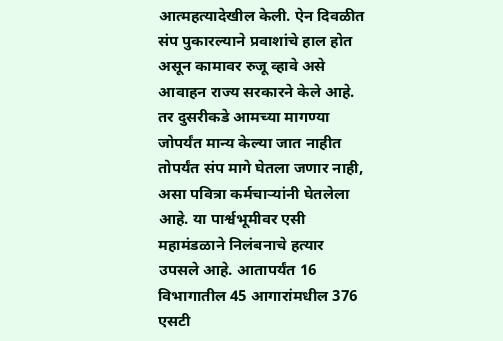आत्महत्यादेखील केली. ऐन दिवळीत संप पुकारल्याने प्रवाशांचे हाल होत असून कामावर रुजू व्हावे असे आवाहन राज्य सरकारने केले आहे. तर दुसरीकडे आमच्या मागण्या जोपर्यंत मान्य केल्या जात नाहीत तोपर्यंत संप मागे घेतला जणार नाही, असा पवित्रा कर्मचाऱ्यांनी घेतलेला आहे. या पार्श्वभूमीवर एसी महामंडळाने निलंबनाचे हत्यार उपसले आहे. आतापर्यंत 16 विभागातील 45 आगारांमधील 376 एसटी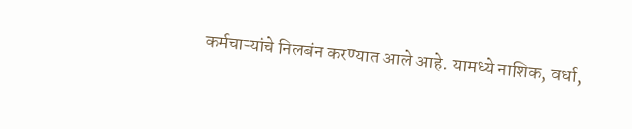कर्मचाऱ्यांचे निलबंन करण्यात आले आहे. यामध्ये नाशिक, वर्धा,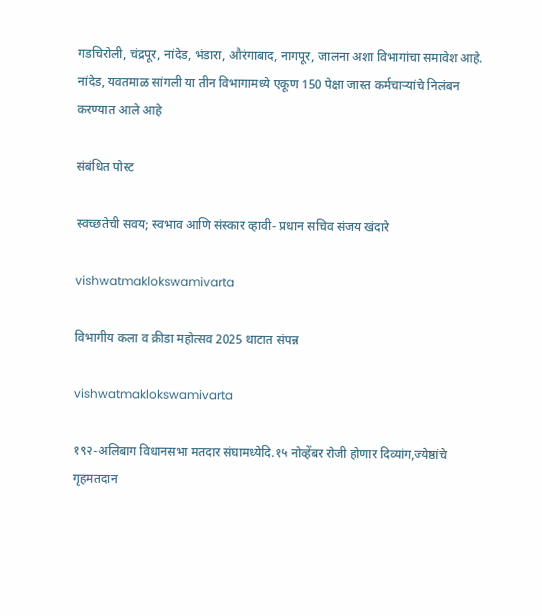गडचिरोली, चंद्रपूर, नांदेड, भंडारा, औरंगाबाद, नागपूर, जालना अशा विभागांचा समावेश आहे. नांदेड, यवतमाळ सांगली या तीन विभागामध्ये एकूण 150 पेक्षा जास्त कर्मचाऱ्यांचे निलंबन करण्यात आले आहे

संबंधित पोस्ट

स्वच्छतेची सवय; स्वभाव आणि संस्कार व्हावी- प्रधान सचिव संजय खंदारे

vishwatmaklokswamivarta

विभागीय कला व क्रीडा महोत्सव 2025 थाटात संपन्न

vishwatmaklokswamivarta

१९२-अलिबाग विधानसभा मतदार संघामध्येदि.१५ नोव्हेंबर रोजी होणार दिव्यांग,ज्येष्ठांचे गृहमतदान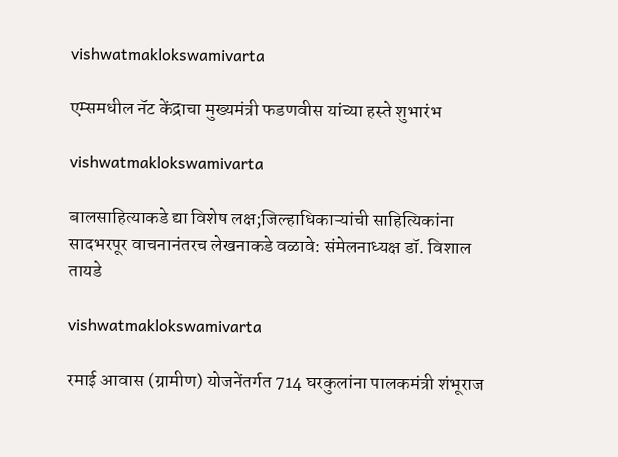vishwatmaklokswamivarta

एम्समधील नॅट केंद्राचा मुख्यमंत्री फडणवीस यांच्या हस्ते शुभारंभ

vishwatmaklokswamivarta

बालसाहित्याकडे द्या विशेष लक्ष;जिल्हाधिकाऱ्यांची साहित्यिकांना सादभरपूर वाचनानंतरच लेखनाकडे वळावे: संमेलनाध्यक्ष डॉ. विशाल तायडे

vishwatmaklokswamivarta

रमाई आवास (ग्रामीण) योजनेंतर्गत 714 घरकुलांना पालकमंत्री शंभूराज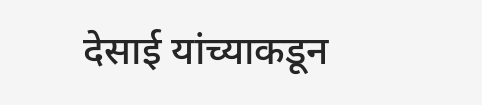देसाई यांच्याकडून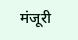मंजूरी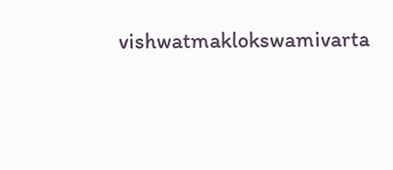vishwatmaklokswamivarta